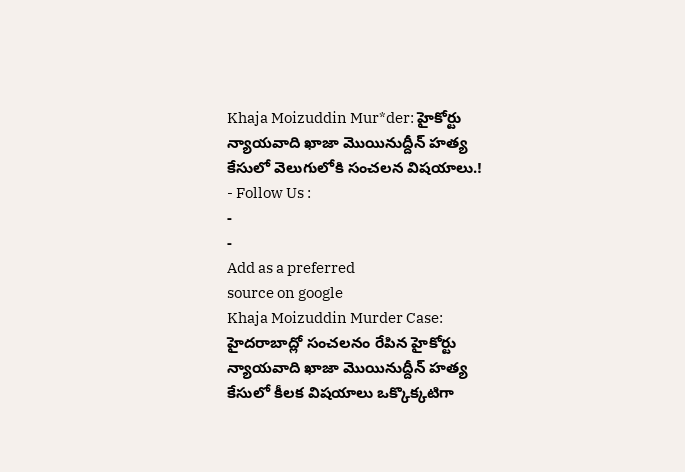Khaja Moizuddin Mur*der: హైకోర్టు న్యాయవాది ఖాజా మొయినుద్దీన్ హత్య కేసులో వెలుగులోకి సంచలన విషయాలు.!
- Follow Us :
-
-
Add as a preferred
source on google
Khaja Moizuddin Murder Case: హైదరాబాద్లో సంచలనం రేపిన హైకోర్టు న్యాయవాది ఖాజా మొయినుద్దీన్ హత్య కేసులో కీలక విషయాలు ఒక్కొక్కటిగా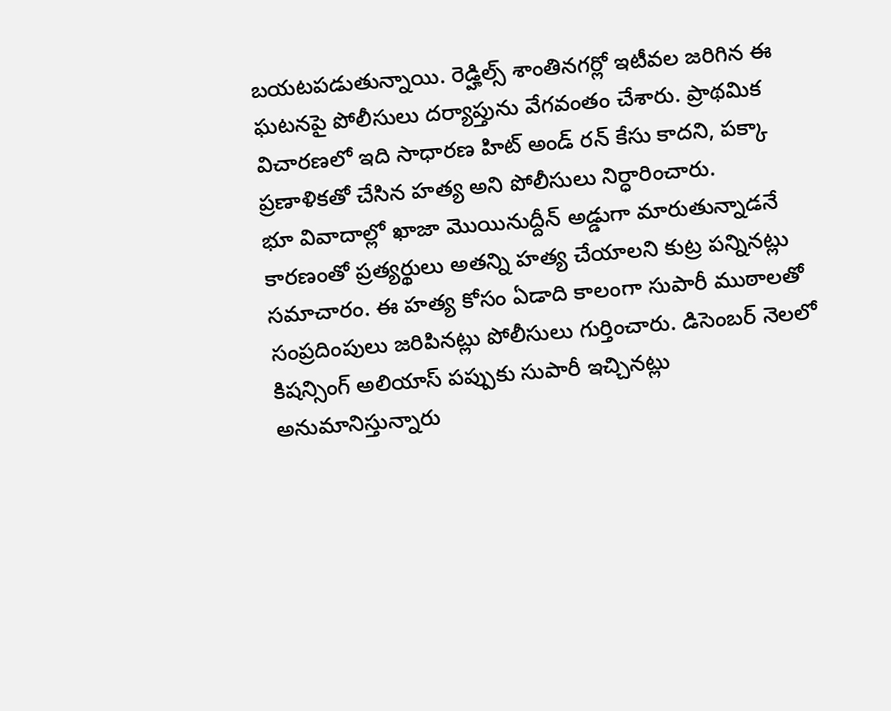బయటపడుతున్నాయి. రెడ్హిల్స్ శాంతినగర్లో ఇటీవల జరిగిన ఈ ఘటనపై పోలీసులు దర్యాప్తును వేగవంతం చేశారు. ప్రాథమిక విచారణలో ఇది సాధారణ హిట్ అండ్ రన్ కేసు కాదని, పక్కా ప్రణాళికతో చేసిన హత్య అని పోలీసులు నిర్ధారించారు.
భూ వివాదాల్లో ఖాజా మొయినుద్దీన్ అడ్డుగా మారుతున్నాడనే కారణంతో ప్రత్యర్థులు అతన్ని హత్య చేయాలని కుట్ర పన్నినట్లు సమాచారం. ఈ హత్య కోసం ఏడాది కాలంగా సుపారీ ముఠాలతో సంప్రదింపులు జరిపినట్లు పోలీసులు గుర్తించారు. డిసెంబర్ నెలలో కిషన్సింగ్ అలియాస్ పప్పుకు సుపారీ ఇచ్చినట్లు అనుమానిస్తున్నారు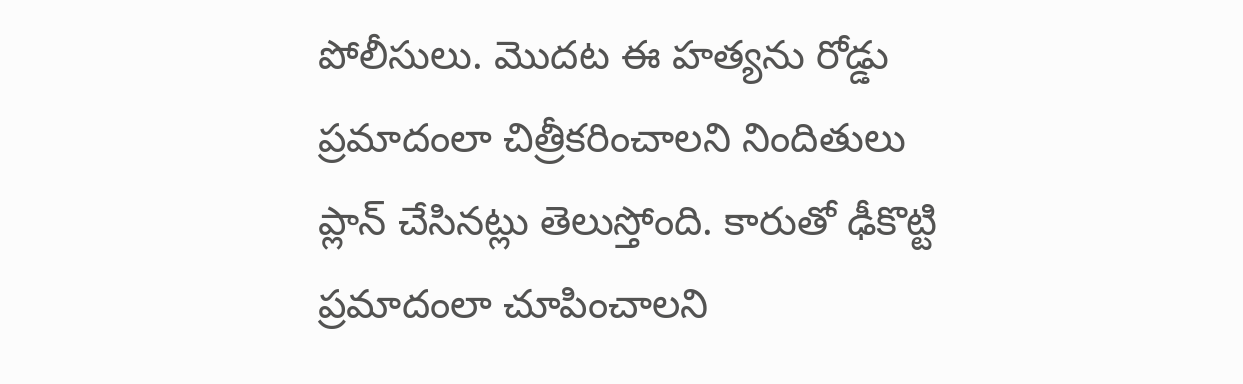పోలీసులు. మొదట ఈ హత్యను రోడ్డు ప్రమాదంలా చిత్రీకరించాలని నిందితులు ప్లాన్ చేసినట్లు తెలుస్తోంది. కారుతో ఢీకొట్టి ప్రమాదంలా చూపించాలని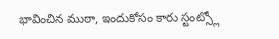భావించిన ముఠా, ఇందుకోసం కారు స్టంట్స్లో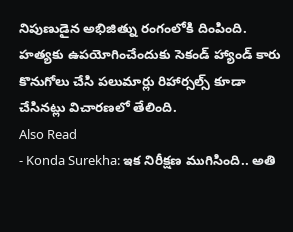నిపుణుడైన అభిజిత్ను రంగంలోకి దింపింది. హత్యకు ఉపయోగించేందుకు సెకండ్ హ్యాండ్ కారు కొనుగోలు చేసి పలుమార్లు రిహార్సల్స్ కూడా చేసినట్లు విచారణలో తేలింది.
Also Read
- Konda Surekha: ఇక నిరీక్షణ ముగిసింది.. అతి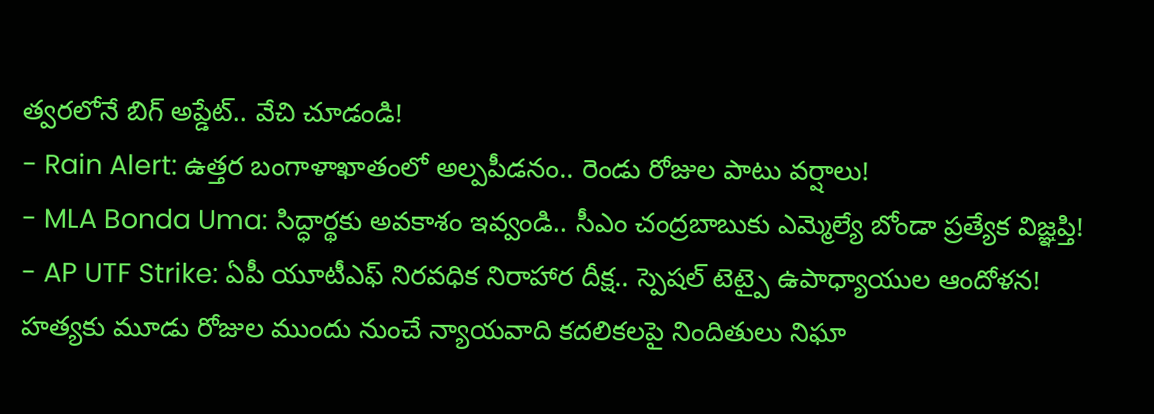త్వరలోనే బిగ్ అప్డేట్.. వేచి చూడండి!
- Rain Alert: ఉత్తర బంగాళాఖాతంలో అల్పపీడనం.. రెండు రోజుల పాటు వర్షాలు!
- MLA Bonda Uma: సిద్ధార్థకు అవకాశం ఇవ్వండి.. సీఎం చంద్రబాబుకు ఎమ్మెల్యే బోండా ప్రత్యేక విజ్ఞప్తి!
- AP UTF Strike: ఏపీ యూటీఎఫ్ నిరవధిక నిరాహార దీక్ష.. స్పెషల్ టెట్పై ఉపాధ్యాయుల ఆందోళన!
హత్యకు మూడు రోజుల ముందు నుంచే న్యాయవాది కదలికలపై నిందితులు నిఘా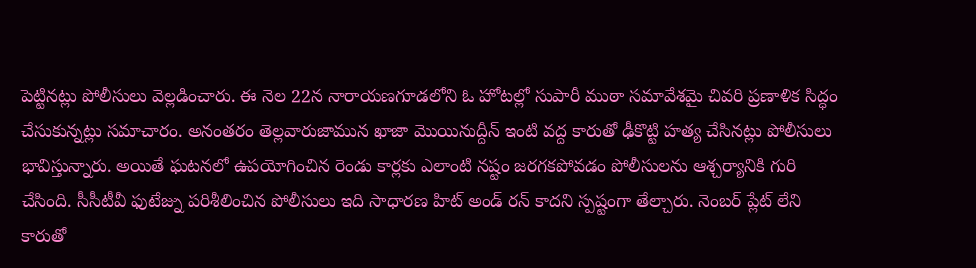పెట్టినట్లు పోలీసులు వెల్లడించారు. ఈ నెల 22న నారాయణగూడలోని ఓ హోటల్లో సుపారీ ముఠా సమావేశమై చివరి ప్రణాళిక సిద్ధం చేసుకున్నట్లు సమాచారం. అనంతరం తెల్లవారుజామున ఖాజా మొయినుద్దీన్ ఇంటి వద్ద కారుతో ఢీకొట్టి హత్య చేసినట్లు పోలీసులు భావిస్తున్నారు. అయితే ఘటనలో ఉపయోగించిన రెండు కార్లకు ఎలాంటి నష్టం జరగకపోవడం పోలీసులను ఆశ్చర్యానికి గురి చేసింది. సీసీటీవీ ఫుటేజ్ను పరిశీలించిన పోలీసులు ఇది సాధారణ హిట్ అండ్ రన్ కాదని స్పష్టంగా తేల్చారు. నెంబర్ ప్లేట్ లేని కారుతో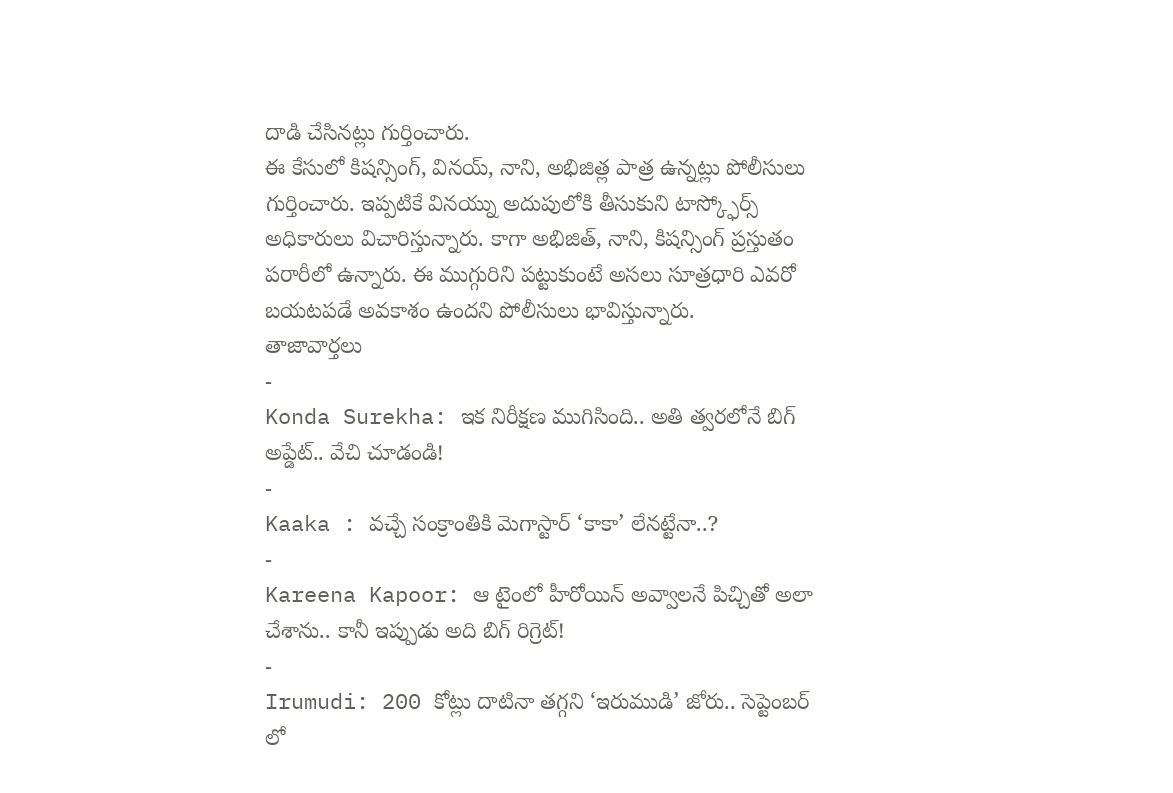దాడి చేసినట్లు గుర్తించారు.
ఈ కేసులో కిషన్సింగ్, వినయ్, నాని, అభిజిత్ల పాత్ర ఉన్నట్లు పోలీసులు గుర్తించారు. ఇప్పటికే వినయ్ను అదుపులోకి తీసుకుని టాస్క్ఫోర్స్ అధికారులు విచారిస్తున్నారు. కాగా అభిజిత్, నాని, కిషన్సింగ్ ప్రస్తుతం పరారీలో ఉన్నారు. ఈ ముగ్గురిని పట్టుకుంటే అసలు సూత్రధారి ఎవరో బయటపడే అవకాశం ఉందని పోలీసులు భావిస్తున్నారు.
తాజావార్తలు
-
Konda Surekha: ఇక నిరీక్షణ ముగిసింది.. అతి త్వరలోనే బిగ్ అప్డేట్.. వేచి చూడండి!
-
Kaaka : వచ్చే సంక్రాంతికి మెగాస్టార్ ‘కాకా’ లేనట్టేనా..?
-
Kareena Kapoor: ఆ టైంలో హీరోయిన్ అవ్వాలనే పిచ్చితో అలా చేశాను.. కానీ ఇప్పుడు అది బిగ్ రిగ్రెట్!
-
Irumudi: 200 కోట్లు దాటినా తగ్గని ‘ఇరుముడి’ జోరు.. సెప్టెంబర్ లో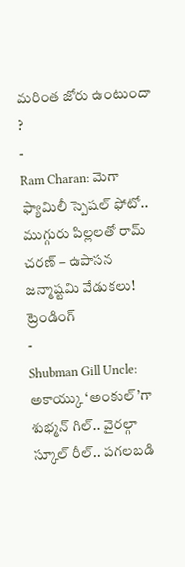మరింత జోరు ఉంటుందా ?
-
Ram Charan: మెగా ఫ్యామిలీ స్పెషల్ ఫోటో.. ముగ్గురు పిల్లలతో రామ్ చరణ్ – ఉపాసన జన్మాష్టమి వేడుకలు!
ట్రెండింగ్
-
Shubman Gill Uncle: అకాయ్కు ‘అంకుల్’గా శుభ్మన్ గిల్.. వైరల్గా స్కూల్ రీల్.. పగలబడి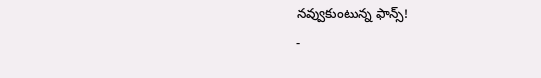నవ్వుకుంటున్న ఫాన్స్!
-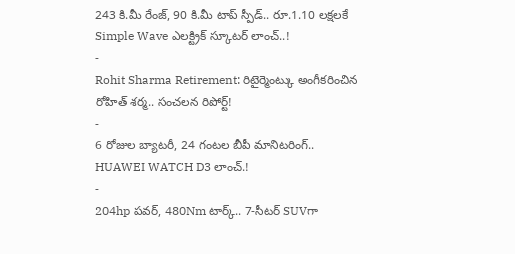243 కి.మీ రేంజ్, 90 కి.మీ టాప్ స్పీడ్.. రూ.1.10 లక్షలకే Simple Wave ఎలక్ట్రిక్ స్కూటర్ లాంచ్..!
-
Rohit Sharma Retirement: రిటైర్మెంట్కు అంగీకరించిన రోహిత్ శర్మ.. సంచలన రిపోర్ట్!
-
6 రోజుల బ్యాటరీ, 24 గంటల బీపీ మానిటరింగ్.. HUAWEI WATCH D3 లాంచ్.!
-
204hp పవర్, 480Nm టార్క్.. 7-సీటర్ SUVగా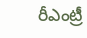రీఎంట్రీ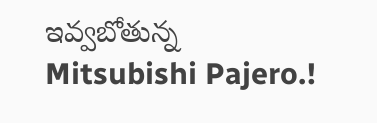ఇవ్వబోతున్న Mitsubishi Pajero.!